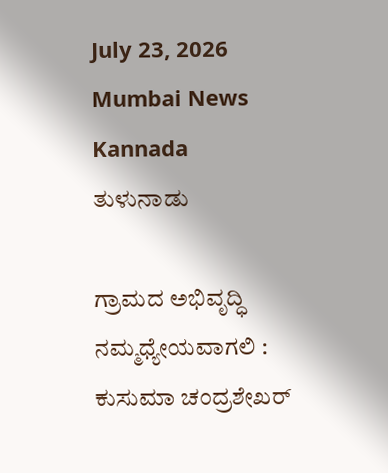July 23, 2026
Mumbai News Kannada
ತುಳುನಾಡು

ಗ್ರಾಮದ ಅಭಿವೃದ್ಧಿ ನಮ್ಮಧ್ಯೇಯವಾಗಲಿ : ಕುಸುಮಾ ಚಂದ್ರಶೇಖರ್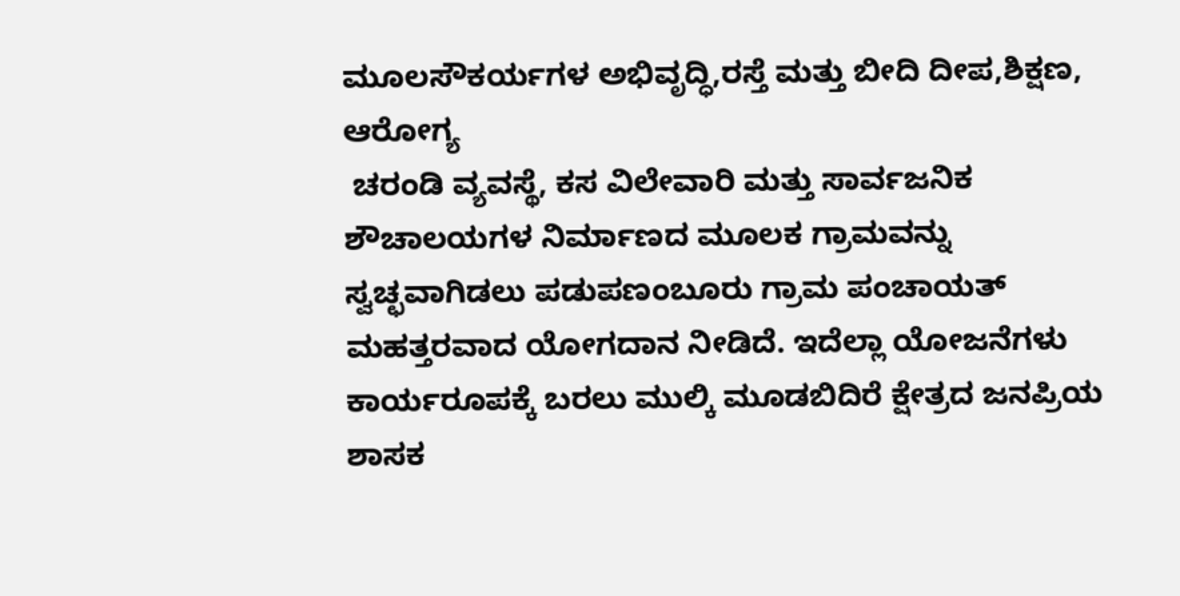ಮೂಲಸೌಕರ್ಯಗಳ ಅಭಿವೃದ್ಧಿ,ರಸ್ತೆ ಮತ್ತು ಬೀದಿ ದೀಪ,ಶಿಕ್ಷಣ, ಆರೋಗ್ಯ
 ಚರಂಡಿ ವ್ಯವಸ್ಥೆ, ಕಸ ವಿಲೇವಾರಿ ಮತ್ತು ಸಾರ್ವಜನಿಕ ಶೌಚಾಲಯಗಳ ನಿರ್ಮಾಣದ ಮೂಲಕ ಗ್ರಾಮವನ್ನು ಸ್ವಚ್ಛವಾಗಿಡಲು ಪಡುಪಣಂಬೂರು ಗ್ರಾಮ ಪಂಚಾಯತ್ ಮಹತ್ತರವಾದ ಯೋಗದಾನ ನೀಡಿದೆ. ಇದೆಲ್ಲಾ ಯೋಜನೆಗಳು ಕಾರ್ಯರೂಪಕ್ಕೆ ಬರಲು ಮುಲ್ಕಿ ಮೂಡಬಿದಿರೆ ಕ್ಷೇತ್ರದ ಜನಪ್ರಿಯ ಶಾಸಕ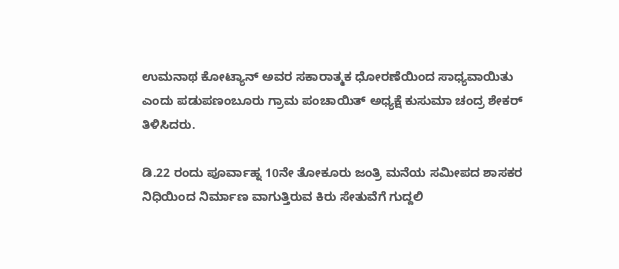ಉಮನಾಥ ಕೋಟ್ಯಾನ್ ಅವರ ಸಕಾರಾತ್ಮಕ ಧೋರಣೆಯಿಂದ ಸಾಧ್ಯವಾಯಿತು ಎಂದು ಪಡುಪಣಂಬೂರು ಗ್ರಾಮ‌ ಪಂಚಾಯಿತ್ ಅಧ್ಯಕ್ಷೆ ಕುಸುಮಾ ಚಂದ್ರ ಶೇಕರ್ ತಿಳಿಸಿದರು.

ಡಿ.22 ರಂದು ಪೂರ್ವಾಹ್ನ 10ನೇ ತೋಕೂರು ಜಂತ್ರಿ ಮನೆಯ ಸಮೀಪದ ಶಾಸಕರ ನಿಧಿಯಿಂದ ನಿರ್ಮಾಣ ವಾಗುತ್ತಿರುವ ಕಿರು ಸೇತುವೆಗೆ ಗುದ್ದಲಿ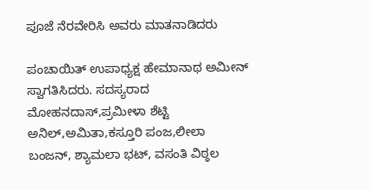ಪೂಜೆ ನೆರವೇರಿಸಿ ಅವರು ಮಾತನಾಡಿದರು

ಪಂಚಾಯಿತ್ ಉಪಾಧ್ಯಕ್ಷ ಹೇಮಾನಾಥ ಅಮೀನ್ ಸ್ವಾಗತಿಸಿದರು. ಸದಸ್ಯರಾದ ಮೋಹನದಾಸ್,ಪ್ರಮೀಳಾ ಶೆಟ್ಟಿ ಅನಿಲ್,ಅಮಿತಾ,ಕಸ್ತೂರಿ ಪಂಜ,ಲೀಲಾ ಬಂಜನ್, ಶ್ಯಾಮಲಾ ಭಟ್, ವಸಂತಿ ವಿಠ್ಠಲ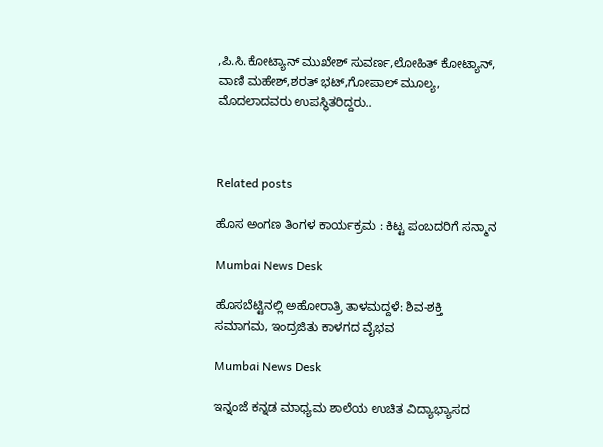,ಪಿ.ಸಿ.ಕೋಟ್ಯಾನ್ ಮುಖೇಶ್ ಸುವರ್ಣ,ಲೋಹಿತ್ ಕೋಟ್ಯಾನ್, ವಾಣಿ ಮಹೇಶ್,ಶರತ್ ಭಟ್,ಗೋಪಾಲ್ ಮೂಲ್ಯ, ಮೊದಲಾದವರು ಉಪಸ್ಥಿತರಿದ್ದರು..



Related posts

ಹೊಸ ಅಂಗಣ ತಿಂಗಳ ಕಾರ್ಯಕ್ರಮ : ಕಿಟ್ಟ ಪಂಬದರಿಗೆ ಸನ್ಮಾನ

Mumbai News Desk

ಹೊಸಬೆಟ್ಟಿನಲ್ಲಿ ಅಹೋರಾತ್ರಿ ತಾಳಮದ್ದಳೆ: ಶಿವ-ಶಕ್ತಿ ಸಮಾಗಮ, ಇಂದ್ರಜಿತು ಕಾಳಗದ ವೈಭವ

Mumbai News Desk

ಇನ್ನಂಜೆ ಕನ್ನಡ ಮಾಧ್ಯಮ ಶಾಲೆಯ ಉಚಿತ ವಿದ್ಯಾಭ್ಯಾಸದ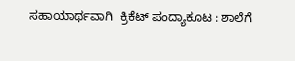ಸಹಾಯಾರ್ಥವಾಗಿ  ಕ್ರಿಕೆಟ್ ಪಂದ್ಯಾಕೂಟ : ಶಾಲೆಗೆ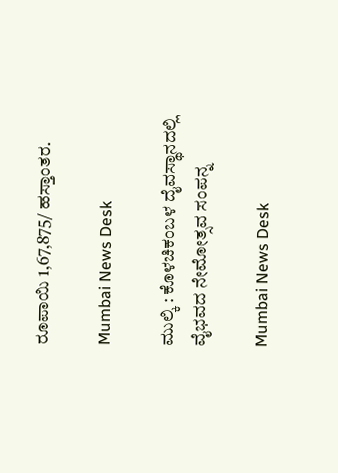ರೂಪಾಯಿ 1,67,875/ ಹಸ್ತಾಂತರ.

Mumbai News Desk

ಮುಲ್ಕಿ : ಕೊಳಚಿಕಂಬಳ ದೈವಸ್ಥಾನದಲ್ಲಿ ವೈಭವದ ನೇಮೋತ್ಸವ ಸಂಪನ್ನ

Mumbai News Desk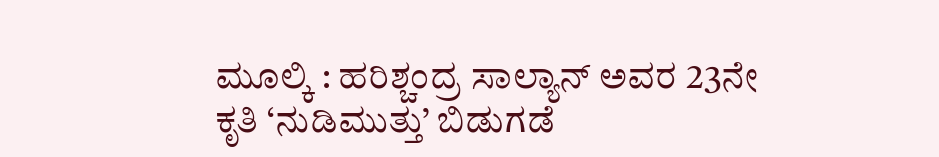ಮೂಲ್ಕಿ : ಹರಿಶ್ಚಂದ್ರ ಸಾಲ್ಯಾನ್ ಅವರ 23ನೇ ಕೃತಿ ‘ನುಡಿಮುತ್ತು’ ಬಿಡುಗಡೆ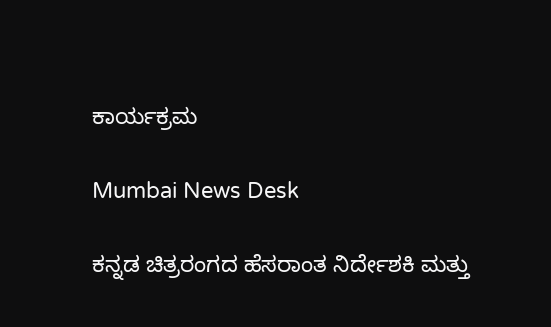ಕಾರ್ಯಕ್ರಮ

Mumbai News Desk

ಕನ್ನಡ ಚಿತ್ರರಂಗದ ಹೆಸರಾಂತ ನಿರ್ದೇಶಕಿ ಮತ್ತು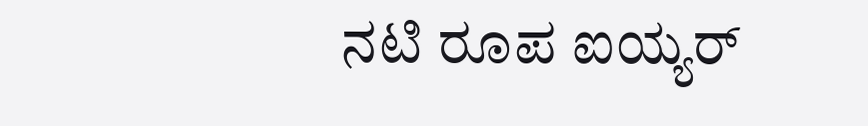ನಟಿ ರೂಪ ಐಯ್ಯರ್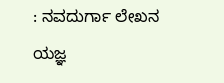: ನವದುರ್ಗಾ ಲೇಖನ ಯಜ್ಞ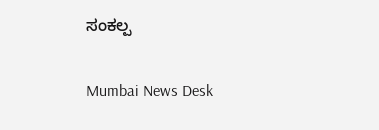ಸಂಕಲ್ಪ

Mumbai News Desk